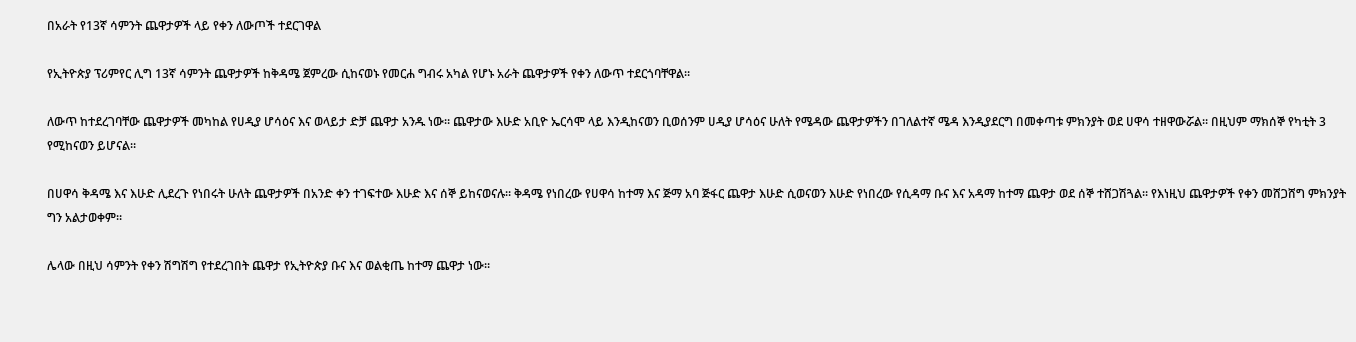በአራት የ13ኛ ሳምንት ጨዋታዎች ላይ የቀን ለውጦች ተደርገዋል

የኢትዮጵያ ፕሪምየር ሊግ 13ኛ ሳምንት ጨዋታዎች ከቅዳሜ ጀምረው ሲከናወኑ የመርሐ ግብሩ አካል የሆኑ አራት ጨዋታዎች የቀን ለውጥ ተደርጎባቸዋል።

ለውጥ ከተደረገባቸው ጨዋታዎች መካከል የሀዲያ ሆሳዕና እና ወላይታ ድቻ ጨዋታ አንዱ ነው። ጨዋታው እሁድ አቢዮ ኤርሳሞ ላይ እንዲከናወን ቢወሰንም ሀዲያ ሆሳዕና ሁለት የሜዳው ጨዋታዎችን በገለልተኛ ሜዳ እንዲያደርግ በመቀጣቱ ምክንያት ወደ ሀዋሳ ተዘዋውሯል። በዚህም ማክሰኞ የካቲት 3 የሚከናወን ይሆናል።

በሀዋሳ ቅዳሜ እና እሁድ ሊደረጉ የነበሩት ሁለት ጨዋታዎች በአንድ ቀን ተገፍተው እሁድ እና ሰኞ ይከናወናሉ። ቅዳሜ የነበረው የሀዋሳ ከተማ እና ጅማ አባ ጅፋር ጨዋታ እሁድ ሲወናወን እሁድ የነበረው የሲዳማ ቡና እና አዳማ ከተማ ጨዋታ ወደ ሰኞ ተሸጋሽጓል። የእነዚህ ጨዋታዎች የቀን መሸጋሸግ ምክንያት ግን አልታወቀም።

ሌላው በዚህ ሳምንት የቀን ሽግሽግ የተደረገበት ጨዋታ የኢትዮጵያ ቡና እና ወልቂጤ ከተማ ጨዋታ ነው።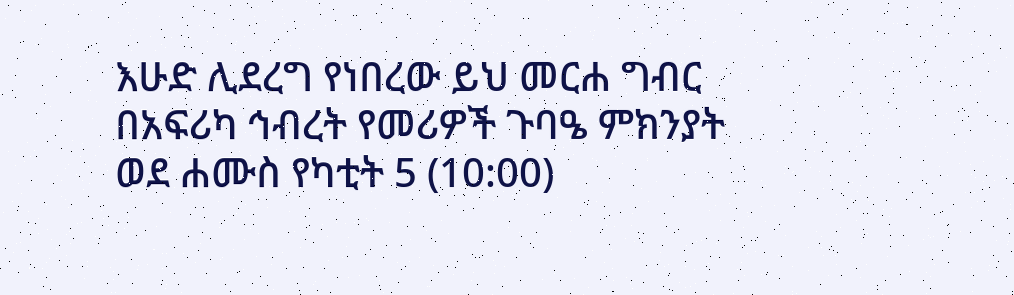እሁድ ሊደረግ የነበረው ይህ መርሐ ግብር በአፍሪካ ኅብረት የመሪዎች ጉባዔ ምክንያት ወደ ሐሙስ የካቲት 5 (10:00)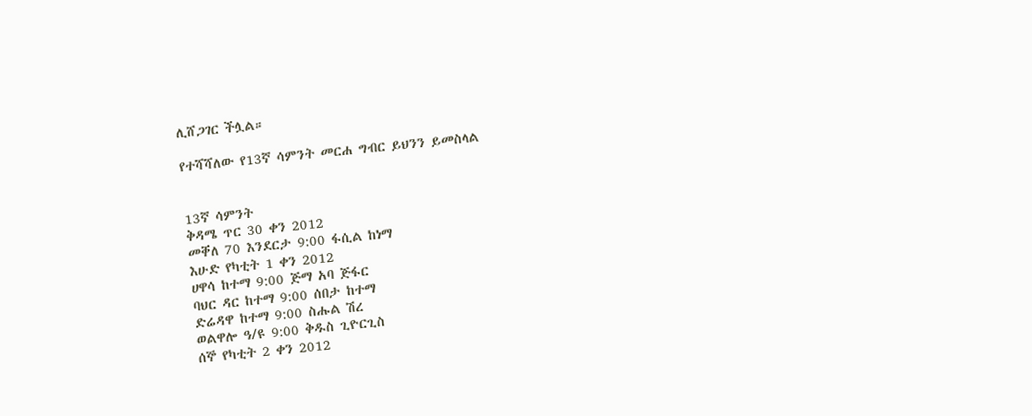ሊሸጋገር ችሏል።

የተሻሻለው የ13ኛ ሳምንት መርሐ ግብር ይህንን ይመስላል


13ኛ ሳምንት
ቅዳሜ ጥር 30 ቀን 2012
መቐለ 70 እንደርታ 9:00 ፋሲል ከነማ
እሁድ የካቲት 1 ቀን 2012
ሀዋሳ ከተማ 9:00 ጅማ አባ ጅፋር
ባህር ዳር ከተማ 9:00 ሰበታ ከተማ
ድሬዳዋ ከተማ 9:00 ስሑል ሽረ
ወልዋሎ ዓ/ዩ 9:00 ቅዱስ ጊዮርጊስ
ሰኞ የካቲት 2 ቀን 2012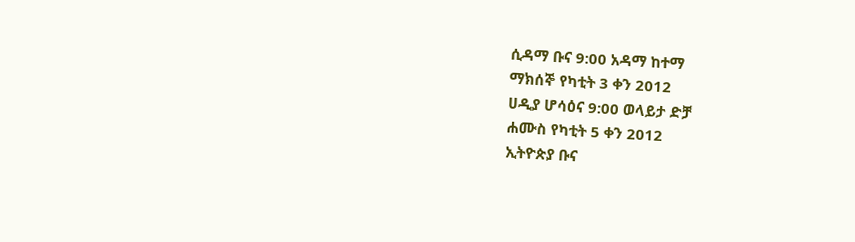ሲዳማ ቡና 9:00 አዳማ ከተማ
ማክሰኞ የካቲት 3 ቀን 2012
ሀዲያ ሆሳዕና 9:00 ወላይታ ድቻ
ሐሙስ የካቲት 5 ቀን 2012
ኢትዮጵያ ቡና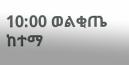10:00 ወልቂጤ ከተማ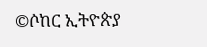©ሶከር ኢትዮጵያ